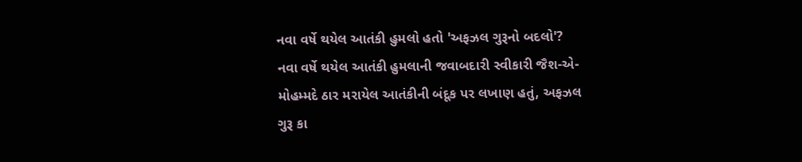નવા વર્ષે થયેલ આતંકી હુમલો હતો 'અફઝલ ગુરૂનો બદલો'?
નવા વર્ષે થયેલ આતંકી હુમલાની જવાબદારી સ્વીકારી જૈશ-એ-મોહમ્મદે ઠાર મરાયેલ આતંકીની બંદૂક પર લખાણ હતું, અફઝલ ગુરૂ કા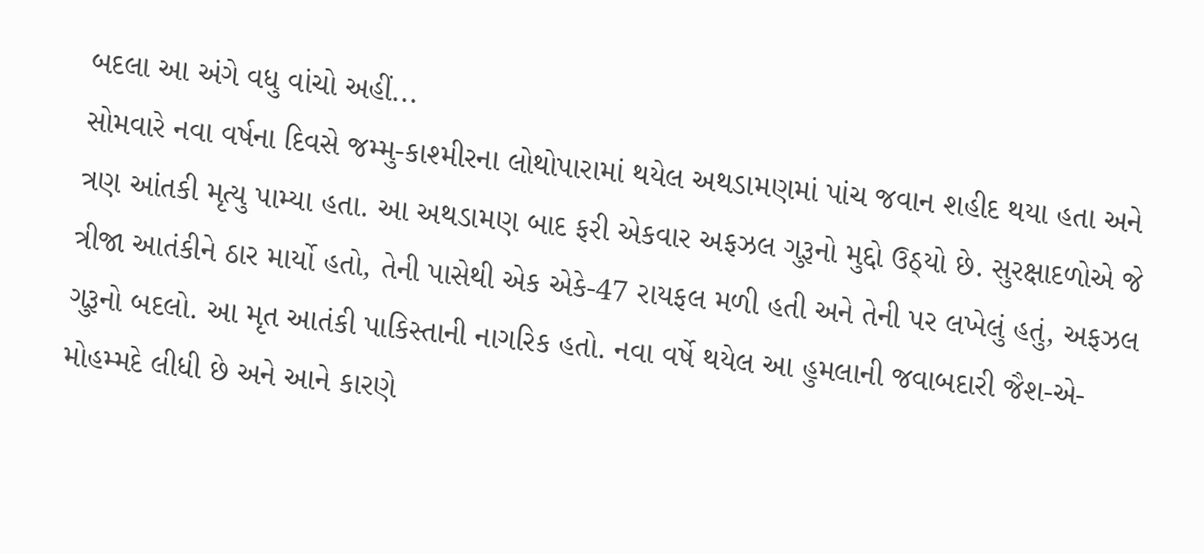બદલા આ અંગે વધુ વાંચો અહીં...
સોમવારે નવા વર્ષના દિવસે જમ્મુ-કાશ્મીરના લોથોપારામાં થયેલ અથડામણમાં પાંચ જવાન શહીદ થયા હતા અને ત્રણ આંતકી મૃત્યુ પામ્યા હતા. આ અથડામણ બાદ ફરી એકવાર અફઝલ ગુરૂનો મુદ્દો ઉઠ્યો છે. સુરક્ષાદળોએ જે ત્રીજા આતંકીને ઠાર માર્યો હતો, તેની પાસેથી એક એકે-47 રાયફલ મળી હતી અને તેની પર લખેલું હતું, અફઝલ ગુરૂનો બદલો. આ મૃત આતંકી પાકિસ્તાની નાગરિક હતો. નવા વર્ષે થયેલ આ હુમલાની જવાબદારી જૈશ-એ-મોહમ્મદે લીધી છે અને આને કારણે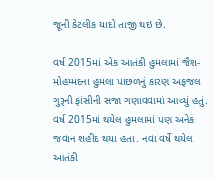જૂની કેટલીક યાદો તાજી થઇ છે.

વર્ષ 2015માં એક આતંકી હુમલામાં જૈશ-મોહમ્મદના હુમલા પાછળનું કારણ અફજલ ગુરૂની ફાંસીની સજા ગણાવવામાં આવ્યું હતું. વર્ષ 2015માં થયેલ હુમલામાં પણ અનેક જવાન શહીદ થયા હતા. નવા વર્ષે થયેલ આતંકી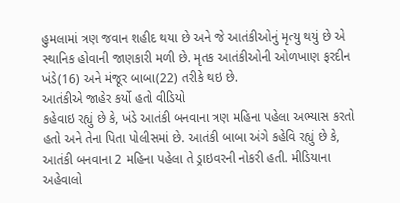હુમલામાં ત્રણ જવાન શહીદ થયા છે અને જે આતંકીઓનું મૃત્યુ થયું છે એ સ્થાનિક હોવાની જાણકારી મળી છે. મૃતક આતંકીઓની ઓળખાણ ફરદીન ખંડે(16) અને મંજૂર બાબા(22) તરીકે થઇ છે.
આતંકીએ જાહેર કર્યો હતો વીડિયો
કહેવાઇ રહ્યું છે કે, ખંડે આતંકી બનવાના ત્રણ મહિના પહેલા અભ્યાસ કરતો હતો અને તેના પિતા પોલીસમાં છે. આતંકી બાબા અંગે કહેવિ રહ્યું છે કે, આતંકી બનવાના 2 મહિના પહેલા તે ડ્રાઇવરની નોકરી હતી. મીડિયાના અહેવાલો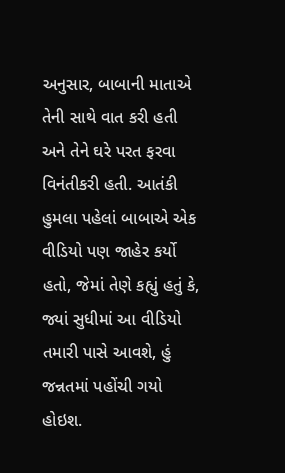અનુસાર, બાબાની માતાએ તેની સાથે વાત કરી હતી અને તેને ઘરે પરત ફરવા વિનંતીકરી હતી. આતંકી હુમલા પહેલાં બાબાએ એક વીડિયો પણ જાહેર કર્યો હતો, જેમાં તેણે કહ્યું હતું કે, જ્યાં સુધીમાં આ વીડિયો તમારી પાસે આવશે, હું જન્નતમાં પહોંચી ગયો હોઇશ.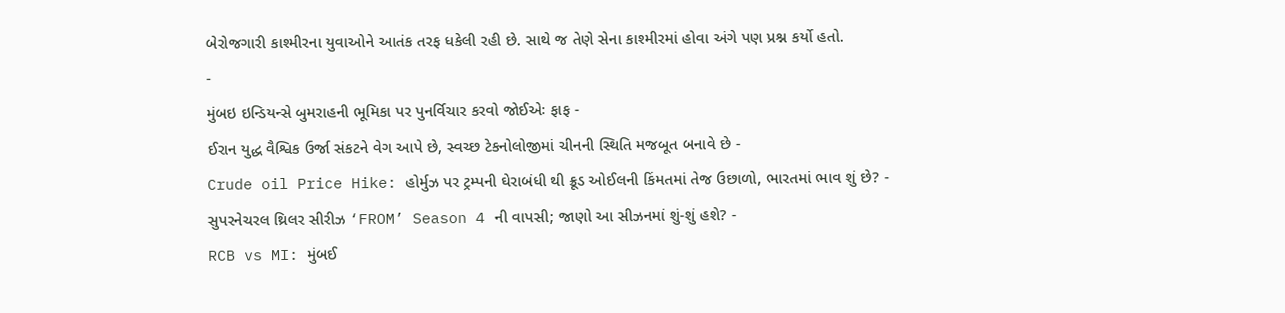બેરોજગારી કાશ્મીરના યુવાઓને આતંક તરફ ધકેલી રહી છે. સાથે જ તેણે સેના કાશ્મીરમાં હોવા અંગે પણ પ્રશ્ન કર્યો હતો.
-
મુંબઇ ઇન્ડિયન્સે બુમરાહની ભૂમિકા પર પુનર્વિચાર કરવો જોઈએઃ ફાફ -
ઈરાન યુદ્ધ વૈશ્વિક ઉર્જા સંકટને વેગ આપે છે, સ્વચ્છ ટેકનોલોજીમાં ચીનની સ્થિતિ મજબૂત બનાવે છે -
Crude oil Price Hike: હોર્મુઝ પર ટ્રમ્પની ઘેરાબંધી થી ક્રૂડ ઓઈલની કિંમતમાં તેજ ઉછાળો, ભારતમાં ભાવ શું છે? -
સુપરનેચરલ થ્રિલર સીરીઝ ‘FROM’ Season 4 ની વાપસી; જાણો આ સીઝનમાં શું-શું હશે? -
RCB vs MI: મુંબઈ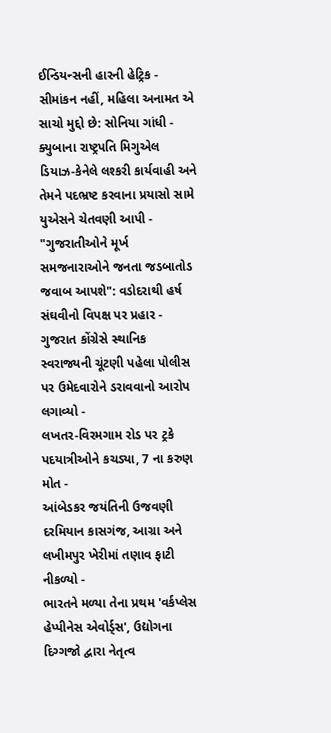ઈન્ડિયન્સની હારની હેટ્રિક -
સીમાંકન નહીં, મહિલા અનામત એ સાચો મુદ્દો છે: સોનિયા ગાંધી -
ક્યુબાના રાષ્ટ્રપતિ મિગુએલ ડિયાઝ-કેનેલે લશ્કરી કાર્યવાહી અને તેમને પદભ્રષ્ટ કરવાના પ્રયાસો સામે યુએસને ચેતવણી આપી -
"ગુજરાતીઓને મૂર્ખ સમજનારાઓને જનતા જડબાતોડ જવાબ આપશે": વડોદરાથી હર્ષ સંઘવીનો વિપક્ષ પર પ્રહાર -
ગુજરાત કોંગ્રેસે સ્થાનિક સ્વરાજ્યની ચૂંટણી પહેલા પોલીસ પર ઉમેદવારોને ડરાવવાનો આરોપ લગાવ્યો -
લખતર-વિરમગામ રોડ પર ટ્રકે પદયાત્રીઓને કચડ્યા, 7 ના કરુણ મોત -
આંબેડકર જયંતિની ઉજવણી દરમિયાન કાસગંજ, આગ્રા અને લખીમપુર ખેરીમાં તણાવ ફાટી નીકળ્યો -
ભારતને મળ્યા તેના પ્રથમ 'વર્કપ્લેસ હેપ્પીનેસ એવોર્ડ્સ', ઉદ્યોગના દિગ્ગજો દ્વારા નેતૃત્વ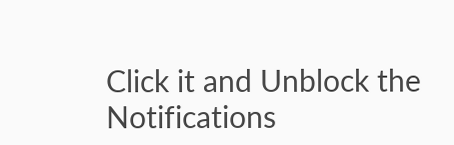Click it and Unblock the Notifications